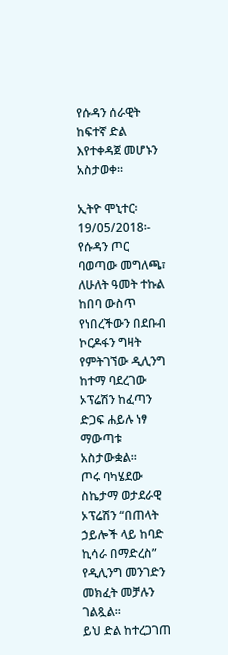የሱዳን ሰራዊት ከፍተኛ ድል እየተቀዳጀ መሆኑን አስታወቀ።

ኢትዮ ሞኒተር፡ 19/05/2018፡- የሱዳን ጦር ባወጣው መግለጫ፣ ለሁለት ዓመት ተኩል ከበባ ውስጥ የነበረችውን በደቡብ ኮርዶፋን ግዛት የምትገኘው ዲሊንግ ከተማ ባደረገው ኦፕሬሽን ከፈጣን ድጋፍ ሐይሉ ነፃ ማውጣቱ አስታውቋል።
ጦሩ ባካሄደው ስኬታማ ወታደራዊ ኦፕሬሽን “በጠላት ኃይሎች ላይ ከባድ ኪሳራ በማድረስ” የዲሊንግ መንገድን መክፈት መቻሉን ገልጿል።
ይህ ድል ከተረጋገጠ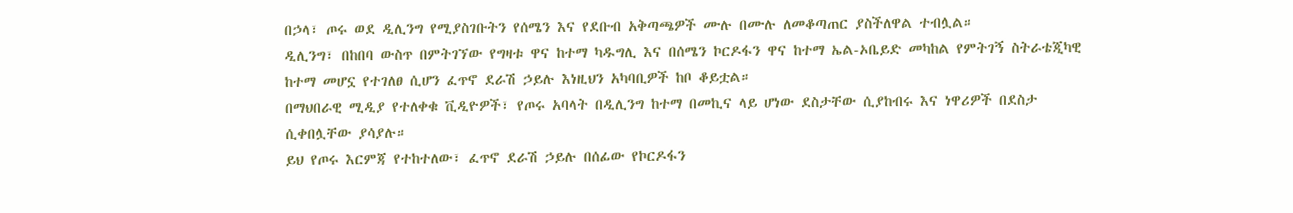በኃላ፣ ጦሩ ወደ ዲሊንግ የሚያስገቡትን የሰሜን እና የደቡብ አቅጣጫዎች ሙሉ በሙሉ ለመቆጣጠር ያስችለዋል ተብሏል።
ዲሊንግ፣ በከበባ ውስጥ በምትገኘው የግዛቱ ዋና ከተማ ካዱግሊ እና በሰሜን ኮርዶፋን ዋና ከተማ ኤል-ኦቤይድ መካከል የምትገኝ ስትራቴጂካዊ ከተማ መሆኗ የተገለፀ ሲሆን ፈጥኖ ደራሽ ኃይሉ እነዚህን አካባቢዎች ከቦ ቆይቷል።
በማህበራዊ ሚዲያ የተለቀቁ ቪዲዮዎች፣ የጦሩ አባላት በዲሊንግ ከተማ በመኪና ላይ ሆነው ደስታቸው ሲያከብሩ እና ነዋሪዎች በደስታ ሲቀበሏቸው ያሳያሉ።
ይህ የጦሩ እርምጃ የተከተለው፣ ፈጥኖ ደራሽ ኃይሉ በሰፊው የኮርዶፋን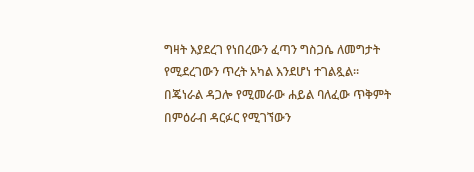ግዛት እያደረገ የነበረውን ፈጣን ግስጋሴ ለመግታት የሚደረገውን ጥረት አካል እንደሆነ ተገልጿል።
በጄነራል ዳጋሎ የሚመራው ሐይል ባለፈው ጥቅምት በምዕራብ ዳርፉር የሚገኘውን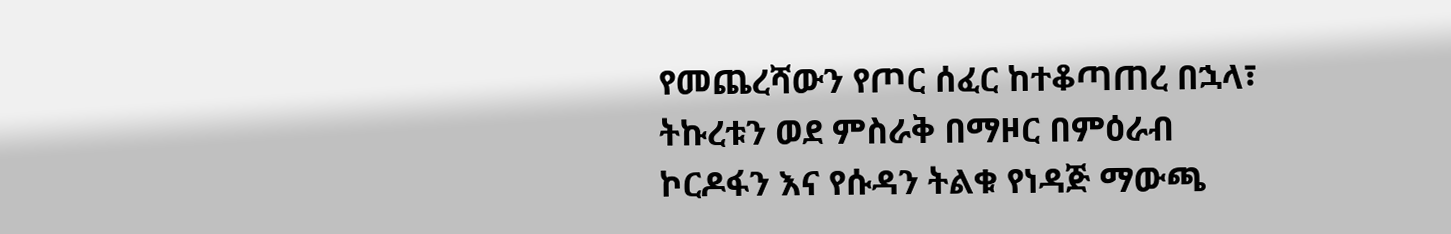የመጨረሻውን የጦር ሰፈር ከተቆጣጠረ በኋላ፣ ትኩረቱን ወደ ምስራቅ በማዞር በምዕራብ ኮርዶፋን እና የሱዳን ትልቁ የነዳጅ ማውጫ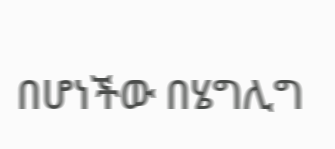በሆነችው በሄግሊግ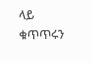ላይ ቁጥጥሩን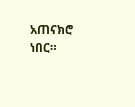አጠናክሮ ነበር።